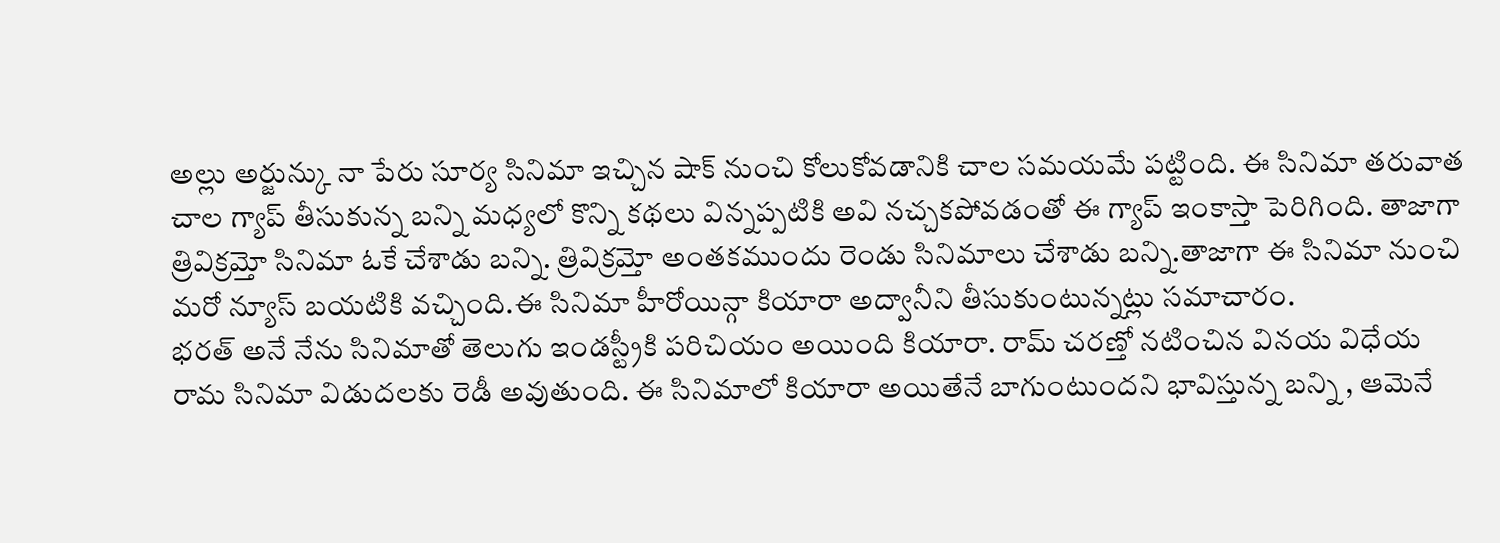అల్లు అర్జున్కు నా పేరు సూర్య సినిమా ఇచ్చిన షాక్ నుంచి కోలుకోవడానికి చాల సమయమే పట్టింది. ఈ సినిమా తరువాత చాల గ్యాప్ తీసుకున్న బన్ని మధ్యలో కొన్ని కథలు విన్నప్పటికి అవి నచ్చకపోవడంతో ఈ గ్యాప్ ఇంకాస్తా పెరిగింది. తాజాగా త్రివిక్రమ్తో సినిమా ఓకే చేశాడు బన్ని. త్రివిక్రమ్తో అంతకముందు రెండు సినిమాలు చేశాడు బన్ని.తాజాగా ఈ సినిమా నుంచి మరో న్యూస్ బయటికి వచ్చింది.ఈ సినిమా హీరోయిన్గా కియారా అద్వానీని తీసుకుంటున్నట్లు సమాచారం.
భరత్ అనే నేను సినిమాతో తెలుగు ఇండస్ట్రీకి పరిచియం అయింది కియారా. రామ్ చరణ్తో నటించిన వినయ విధేయ రామ సినిమా విడుదలకు రెడీ అవుతుంది. ఈ సినిమాలో కియారా అయితేనే బాగుంటుందని భావిస్తున్న బన్ని , ఆమెనే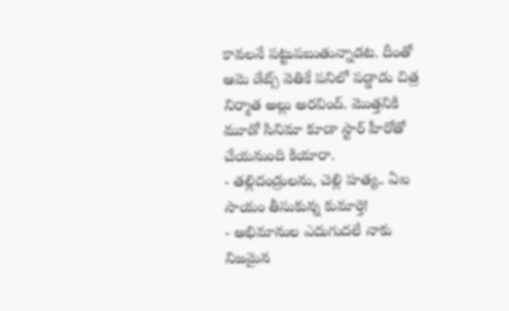కావలనే పట్టుపబుతున్నాడట. దీంతో ఆమె డేట్స్ వెతికే పనిలో పడ్డాడు చిత్ర నిర్మాత అల్లు అరవింద్. మొత్తనికి మూడో సినిమా కూడా స్టార్ హీరోతో చేయనుంది కియారా.
- తల్లిదండ్రులను, చెల్లి హత్య.. ఏఐ సాయం తీసుకున్న కుమార్తె!
- అభిమానుల ఎదుగుదలే నాకు నిజమైన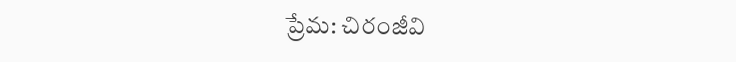ప్రేమ: చిరంజీవి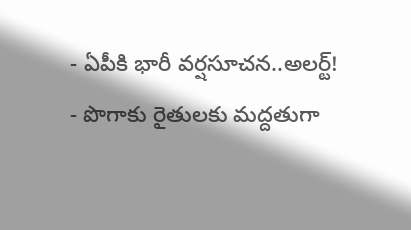- ఏపీకి భారీ వర్షసూచన..అలర్ట్!
- పొగాకు రైతులకు మద్దతుగా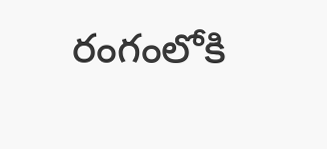రంగంలోకి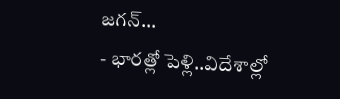జగన్…
- భారత్లో పెళ్లి..విదేశాల్లో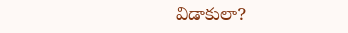విడాకులా?